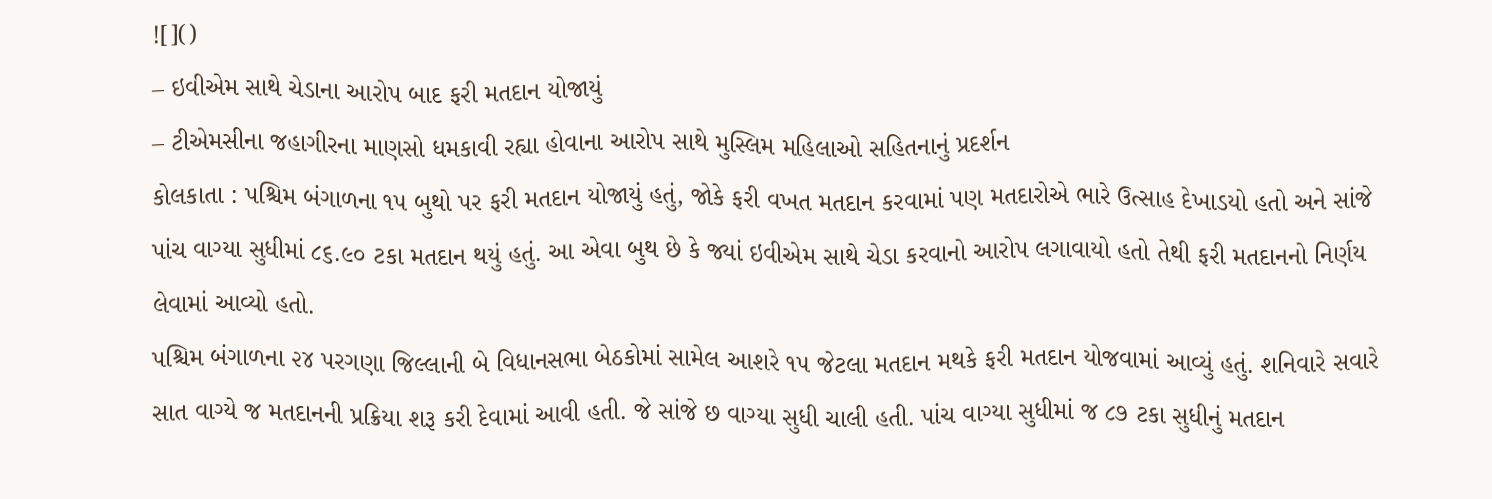![]()
– ઇવીએમ સાથે ચેડાના આરોપ બાદ ફરી મતદાન યોજાયું
– ટીએમસીના જહાગીરના માણસો ધમકાવી રહ્યા હોવાના આરોપ સાથે મુસ્લિમ મહિલાઓ સહિતનાનું પ્રદર્શન
કોલકાતા : પશ્ચિમ બંગાળના ૧૫ બુથો પર ફરી મતદાન યોજાયું હતું, જોકે ફરી વખત મતદાન કરવામાં પણ મતદારોએ ભારે ઉત્સાહ દેખાડયો હતો અને સાંજે પાંચ વાગ્યા સુધીમાં ૮૬.૯૦ ટકા મતદાન થયું હતું. આ એવા બુથ છે કે જ્યાં ઇવીએમ સાથે ચેડા કરવાનો આરોપ લગાવાયો હતો તેથી ફરી મતદાનનો નિર્ણય લેવામાં આવ્યો હતો.
પશ્ચિમ બંગાળના ૨૪ પરગણા જિલ્લાની બે વિધાનસભા બેઠકોમાં સામેલ આશરે ૧૫ જેટલા મતદાન મથકે ફરી મતદાન યોજવામાં આવ્યું હતું. શનિવારે સવારે સાત વાગ્યે જ મતદાનની પ્રક્રિયા શરૂ કરી દેવામાં આવી હતી. જે સાંજે છ વાગ્યા સુધી ચાલી હતી. પાંચ વાગ્યા સુધીમાં જ ૮૭ ટકા સુધીનું મતદાન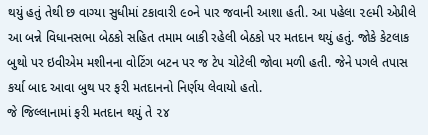થયું હતું તેથી છ વાગ્યા સુધીમાં ટકાવારી ૯૦ને પાર જવાની આશા હતી. આ પહેલા ૨૯મી એપ્રીલે આ બન્ને વિધાનસભા બેઠકો સહિત તમામ બાકી રહેલી બેઠકો પર મતદાન થયું હતું. જોકે કેટલાક બુથો પર ઇવીએમ મશીનના વોટિંગ બટન પર જ ટેપ ચોટેલી જોવા મળી હતી. જેને પગલે તપાસ કર્યા બાદ આવા બુથ પર ફરી મતદાનનો નિર્ણય લેવાયો હતો.
જે જિલ્લાનામાં ફરી મતદાન થયું તે ૨૪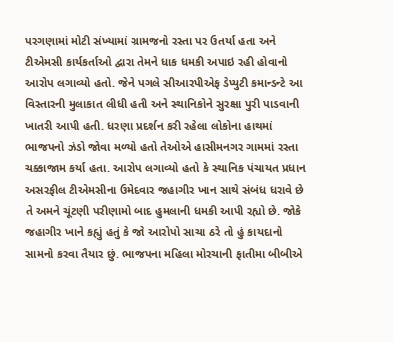પરગણામાં મોટી સંખ્યામાં ગ્રામજનો રસ્તા પર ઉતર્યા હતા અને ટીએમસી કાર્યકર્તાઓ દ્વારા તેમને ધાક ધમકી અપાઇ રહી હોવાનો આરોપ લગાવ્યો હતો. જેને પગલે સીઆરપીએફ ડેપ્યુટી કમાન્ડન્ટે આ વિસ્તારની મુલાકાત લીધી હતી અને સ્થાનિકોને સુરક્ષા પુરી પાડવાની ખાતરી આપી હતી. ધરણા પ્રદર્શન કરી રહેલા લોકોના હાથમાં ભાજપનો ઝંડો જોવા મળ્યો હતો તેઓએ હાસીમનગર ગામમાં રસ્તા ચક્કાજામ કર્યા હતા. આરોપ લગાવ્યો હતો કે સ્થાનિક પંચાયત પ્રધાન અસરફીલ ટીએમસીના ઉમેદવાર જહાગીર ખાન સાથે સંબંધ ધરાવે છે તે અમને ચૂંટણી પરીણામો બાદ હુમલાની ધમકી આપી રહ્યો છે. જોકે જહાગીર ખાને કહ્યું હતું કે જો આરોપો સાચા ઠરે તો હું કાયદાનો સામનો કરવા તૈયાર છું. ભાજપના મહિલા મોરચાની ફાતીમા બીબીએ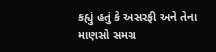કહ્યું હતું કે અસરફી અને તેના માણસો સમગ્ર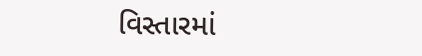વિસ્તારમાં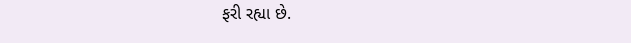ફરી રહ્યા છે.